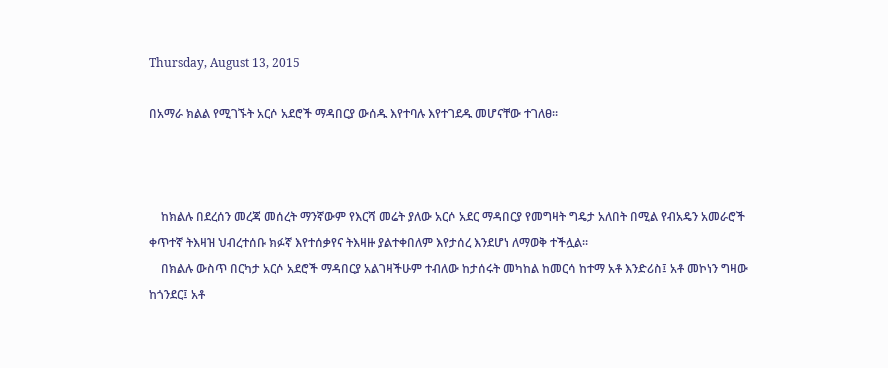Thursday, August 13, 2015

በአማራ ክልል የሚገኙት አርሶ አደሮች ማዳበርያ ውሰዱ እየተባሉ እየተገደዱ መሆናቸው ተገለፀ።



    ከክልሉ በደረሰን መረጃ መሰረት ማንኛውም የእርሻ መሬት ያለው አርሶ አደር ማዳበርያ የመግዛት ግዴታ አለበት በሚል የብአዴን አመራሮች ቀጥተኛ ትእዛዝ ህብረተሰቡ ክፉኛ እየተሰቃየና ትእዛዙ ያልተቀበለም እየታሰረ እንደሆነ ለማወቅ ተችሏል።
    በክልሉ ውስጥ በርካታ አርሶ አደሮች ማዳበርያ አልገዛችሁም ተብለው ከታሰሩት መካከል ከመርሳ ከተማ አቶ እንድሪስ፤ አቶ መኮነን ግዛው ከጎንደር፤ አቶ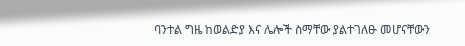ባንተል ግዜ ከወልድያ እና ሌሎች ስማቸው ያልተገለፁ መሆናቸውን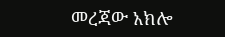መረጃው አክሎ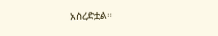አስረድቷል።